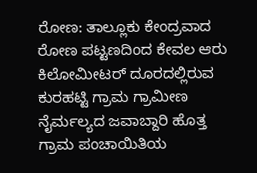ರೋಣ: ತಾಲ್ಲೂಕು ಕೇಂದ್ರವಾದ ರೋಣ ಪಟ್ಟಣದಿಂದ ಕೇವಲ ಆರು ಕಿಲೋಮೀಟರ್ ದೂರದಲ್ಲಿರುವ ಕುರಹಟ್ಟಿ ಗ್ರಾಮ ಗ್ರಾಮೀಣ ನೈರ್ಮಲ್ಯದ ಜವಾಬ್ದಾರಿ ಹೊತ್ತ ಗ್ರಾಮ ಪಂಚಾಯಿತಿಯ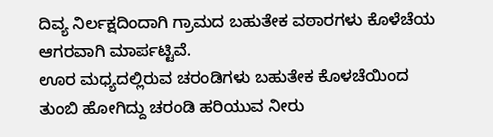ದಿವ್ಯ ನಿರ್ಲಕ್ಷದಿಂದಾಗಿ ಗ್ರಾಮದ ಬಹುತೇಕ ವಠಾರಗಳು ಕೊಳೆಚೆಯ ಆಗರವಾಗಿ ಮಾರ್ಪಟ್ಟಿವೆ.
ಊರ ಮಧ್ಯದಲ್ಲಿರುವ ಚರಂಡಿಗಳು ಬಹುತೇಕ ಕೊಳಚೆಯಿಂದ ತುಂಬಿ ಹೋಗಿದ್ದು ಚರಂಡಿ ಹರಿಯುವ ನೀರು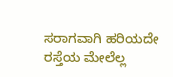ಸರಾಗವಾಗಿ ಹರಿಯದೇ ರಸ್ತೆಯ ಮೇಲೆಲ್ಲ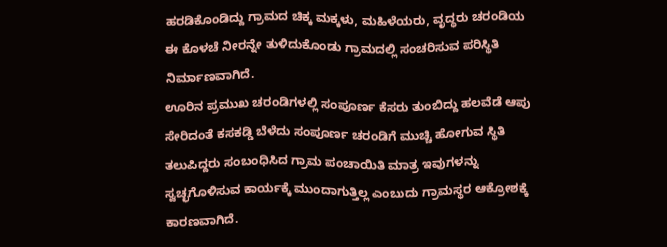ಹರಡಿಕೊಂಡಿದ್ದು ಗ್ರಾಮದ ಚಿಕ್ಕ ಮಕ್ಕಳು, ಮಹಿಳೆಯರು, ವೃದ್ಧರು ಚರಂಡಿಯ ಈ ಕೊಳಚೆ ನೀರನ್ನೇ ತುಳಿದುಕೊಂಡು ಗ್ರಾಮದಲ್ಲಿ ಸಂಚರಿಸುವ ಪರಿಸ್ಥಿತಿ ನಿರ್ಮಾಣವಾಗಿದೆ.
ಊರಿನ ಪ್ರಮುಖ ಚರಂಡಿಗಳಲ್ಲಿ ಸಂಪೂರ್ಣ ಕೆಸರು ತುಂಬಿದ್ದು ಹಲವೆಡೆ ಆಪು ಸೇರಿದಂತೆ ಕಸಕಡ್ಡಿ ಬೆಳೆದು ಸಂಪೂರ್ಣ ಚರಂಡಿಗೆ ಮುಚ್ಚಿ ಹೋಗುವ ಸ್ಥಿತಿ ತಲುಪಿದ್ದರು ಸಂಬಂಧಿಸಿದ ಗ್ರಾಮ ಪಂಚಾಯಿತಿ ಮಾತ್ರ ಇವುಗಳನ್ನು ಸ್ವಚ್ಛಗೊಳಿಸುವ ಕಾರ್ಯಕ್ಕೆ ಮುಂದಾಗುತ್ತಿಲ್ಲ ಎಂಬುದು ಗ್ರಾಮಸ್ಥರ ಆಕ್ರೋಶಕ್ಕೆ ಕಾರಣವಾಗಿದೆ.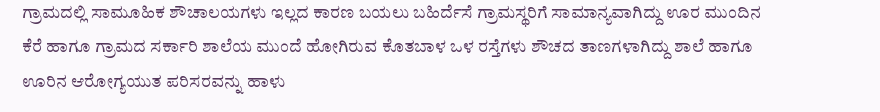ಗ್ರಾಮದಲ್ಲಿ ಸಾಮೂಹಿಕ ಶೌಚಾಲಯಗಳು ಇಲ್ಲದ ಕಾರಣ ಬಯಲು ಬಹಿರ್ದೆಸೆ ಗ್ರಾಮಸ್ಥರಿಗೆ ಸಾಮಾನ್ಯವಾಗಿದ್ದು ಊರ ಮುಂದಿನ ಕೆರೆ ಹಾಗೂ ಗ್ರಾಮದ ಸರ್ಕಾರಿ ಶಾಲೆಯ ಮುಂದೆ ಹೋಗಿರುವ ಕೊತಬಾಳ ಒಳ ರಸ್ತೆಗಳು ಶೌಚದ ತಾಣಗಳಾಗಿದ್ದು ಶಾಲೆ ಹಾಗೂ ಊರಿನ ಆರೋಗ್ಯಯುತ ಪರಿಸರವನ್ನು ಹಾಳು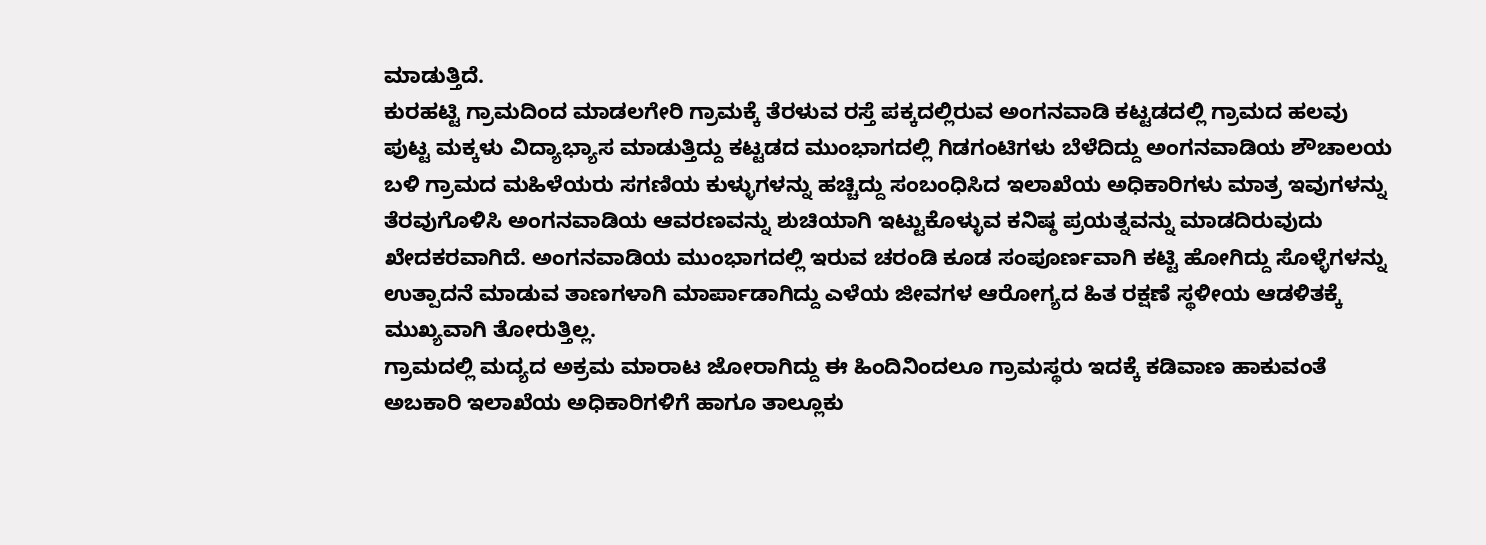ಮಾಡುತ್ತಿದೆ.
ಕುರಹಟ್ಟಿ ಗ್ರಾಮದಿಂದ ಮಾಡಲಗೇರಿ ಗ್ರಾಮಕ್ಕೆ ತೆರಳುವ ರಸ್ತೆ ಪಕ್ಕದಲ್ಲಿರುವ ಅಂಗನವಾಡಿ ಕಟ್ಟಡದಲ್ಲಿ ಗ್ರಾಮದ ಹಲವು ಪುಟ್ಟ ಮಕ್ಕಳು ವಿದ್ಯಾಭ್ಯಾಸ ಮಾಡುತ್ತಿದ್ದು ಕಟ್ಟಡದ ಮುಂಭಾಗದಲ್ಲಿ ಗಿಡಗಂಟಿಗಳು ಬೆಳೆದಿದ್ದು ಅಂಗನವಾಡಿಯ ಶೌಚಾಲಯ ಬಳಿ ಗ್ರಾಮದ ಮಹಿಳೆಯರು ಸಗಣಿಯ ಕುಳ್ಳುಗಳನ್ನು ಹಚ್ಚಿದ್ದು ಸಂಬಂಧಿಸಿದ ಇಲಾಖೆಯ ಅಧಿಕಾರಿಗಳು ಮಾತ್ರ ಇವುಗಳನ್ನು ತೆರವುಗೊಳಿಸಿ ಅಂಗನವಾಡಿಯ ಆವರಣವನ್ನು ಶುಚಿಯಾಗಿ ಇಟ್ಟುಕೊಳ್ಳುವ ಕನಿಷ್ಠ ಪ್ರಯತ್ನವನ್ನು ಮಾಡದಿರುವುದು ಖೇದಕರವಾಗಿದೆ. ಅಂಗನವಾಡಿಯ ಮುಂಭಾಗದಲ್ಲಿ ಇರುವ ಚರಂಡಿ ಕೂಡ ಸಂಪೂರ್ಣವಾಗಿ ಕಟ್ಟಿ ಹೋಗಿದ್ದು ಸೊಳ್ಳೆಗಳನ್ನು ಉತ್ಪಾದನೆ ಮಾಡುವ ತಾಣಗಳಾಗಿ ಮಾರ್ಪಾಡಾಗಿದ್ದು ಎಳೆಯ ಜೀವಗಳ ಆರೋಗ್ಯದ ಹಿತ ರಕ್ಷಣೆ ಸ್ಥಳೀಯ ಆಡಳಿತಕ್ಕೆ ಮುಖ್ಯವಾಗಿ ತೋರುತ್ತಿಲ್ಲ.
ಗ್ರಾಮದಲ್ಲಿ ಮದ್ಯದ ಅಕ್ರಮ ಮಾರಾಟ ಜೋರಾಗಿದ್ದು ಈ ಹಿಂದಿನಿಂದಲೂ ಗ್ರಾಮಸ್ಥರು ಇದಕ್ಕೆ ಕಡಿವಾಣ ಹಾಕುವಂತೆ ಅಬಕಾರಿ ಇಲಾಖೆಯ ಅಧಿಕಾರಿಗಳಿಗೆ ಹಾಗೂ ತಾಲ್ಲೂಕು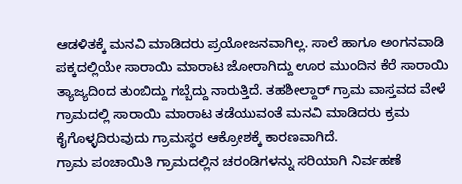ಆಡಳಿತಕ್ಕೆ ಮನವಿ ಮಾಡಿದರು ಪ್ರಯೋಜನವಾಗಿಲ್ಲ. ಸಾಲೆ ಹಾಗೂ ಅಂಗನವಾಡಿ ಪಕ್ಕದಲ್ಲಿಯೇ ಸಾರಾಯಿ ಮಾರಾಟ ಜೋರಾಗಿದ್ದು ಊರ ಮುಂದಿನ ಕೆರೆ ಸಾರಾಯಿ ತ್ಯಾಜ್ಯದಿಂದ ತುಂಬಿದ್ದು ಗಬ್ಬೆದ್ದು ನಾರುತ್ತಿದೆ. ತಹಶೀಲ್ದಾರ್ ಗ್ರಾಮ ವಾಸ್ತವದ ವೇಳೆ ಗ್ರಾಮದಲ್ಲಿ ಸಾರಾಯಿ ಮಾರಾಟ ತಡೆಯುವಂತೆ ಮನವಿ ಮಾಡಿದರು ಕ್ರಮ ಕೈಗೊಳ್ಳದಿರುವುದು ಗ್ರಾಮಸ್ಥರ ಆಕ್ರೋಶಕ್ಕೆ ಕಾರಣವಾಗಿದೆ.
ಗ್ರಾಮ ಪಂಚಾಯಿತಿ ಗ್ರಾಮದಲ್ಲಿನ ಚರಂಡಿಗಳನ್ನು ಸರಿಯಾಗಿ ನಿರ್ವಹಣೆ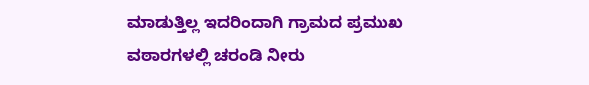ಮಾಡುತ್ತಿಲ್ಲ ಇದರಿಂದಾಗಿ ಗ್ರಾಮದ ಪ್ರಮುಖ ವಠಾರಗಳಲ್ಲಿ ಚರಂಡಿ ನೀರು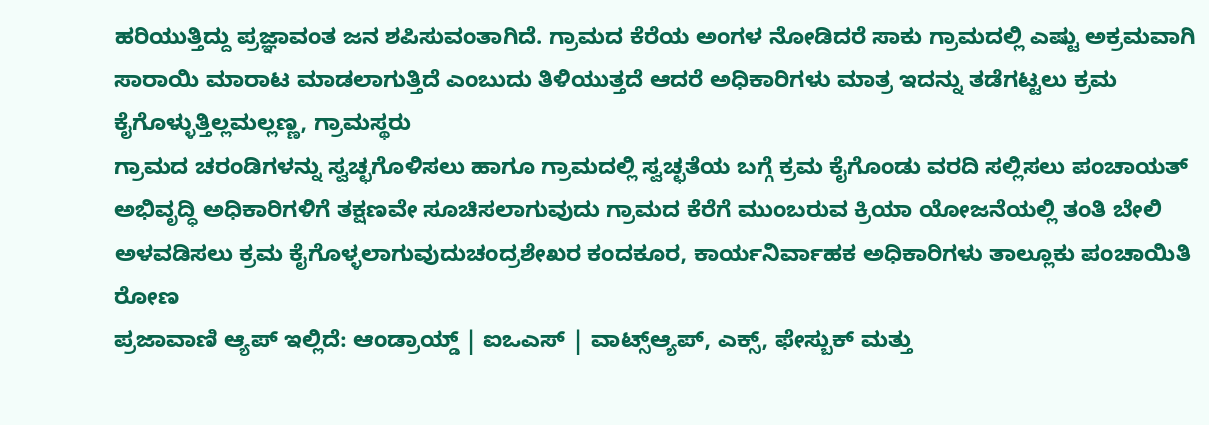ಹರಿಯುತ್ತಿದ್ದು ಪ್ರಜ್ಞಾವಂತ ಜನ ಶಪಿಸುವಂತಾಗಿದೆ. ಗ್ರಾಮದ ಕೆರೆಯ ಅಂಗಳ ನೋಡಿದರೆ ಸಾಕು ಗ್ರಾಮದಲ್ಲಿ ಎಷ್ಟು ಅಕ್ರಮವಾಗಿ ಸಾರಾಯಿ ಮಾರಾಟ ಮಾಡಲಾಗುತ್ತಿದೆ ಎಂಬುದು ತಿಳಿಯುತ್ತದೆ ಆದರೆ ಅಧಿಕಾರಿಗಳು ಮಾತ್ರ ಇದನ್ನು ತಡೆಗಟ್ಟಲು ಕ್ರಮ ಕೈಗೊಳ್ಳುತ್ತಿಲ್ಲಮಲ್ಲಣ್ಣ, ಗ್ರಾಮಸ್ಥರು
ಗ್ರಾಮದ ಚರಂಡಿಗಳನ್ನು ಸ್ವಚ್ಛಗೊಳಿಸಲು ಹಾಗೂ ಗ್ರಾಮದಲ್ಲಿ ಸ್ವಚ್ಛತೆಯ ಬಗ್ಗೆ ಕ್ರಮ ಕೈಗೊಂಡು ವರದಿ ಸಲ್ಲಿಸಲು ಪಂಚಾಯತ್ ಅಭಿವೃದ್ಧಿ ಅಧಿಕಾರಿಗಳಿಗೆ ತಕ್ಷಣವೇ ಸೂಚಿಸಲಾಗುವುದು ಗ್ರಾಮದ ಕೆರೆಗೆ ಮುಂಬರುವ ಕ್ರಿಯಾ ಯೋಜನೆಯಲ್ಲಿ ತಂತಿ ಬೇಲಿ ಅಳವಡಿಸಲು ಕ್ರಮ ಕೈಗೊಳ್ಳಲಾಗುವುದುಚಂದ್ರಶೇಖರ ಕಂದಕೂರ, ಕಾರ್ಯನಿರ್ವಾಹಕ ಅಧಿಕಾರಿಗಳು ತಾಲ್ಲೂಕು ಪಂಚಾಯಿತಿ ರೋಣ
ಪ್ರಜಾವಾಣಿ ಆ್ಯಪ್ ಇಲ್ಲಿದೆ: ಆಂಡ್ರಾಯ್ಡ್ | ಐಒಎಸ್ | ವಾಟ್ಸ್ಆ್ಯಪ್, ಎಕ್ಸ್, ಫೇಸ್ಬುಕ್ ಮತ್ತು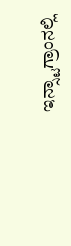ಇನ್ಸ್ಟಾಗ್ರಾಂನಲ್ಲಿ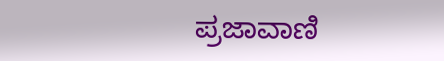ಪ್ರಜಾವಾಣಿ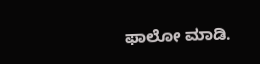ಫಾಲೋ ಮಾಡಿ.